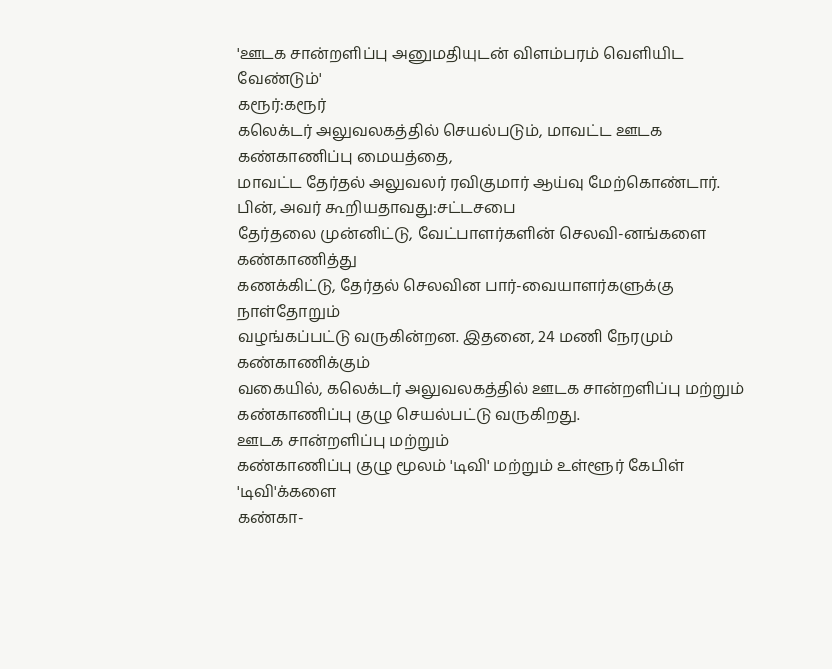'ஊடக சான்றளிப்பு அனுமதியுடன் விளம்பரம் வெளியிட வேண்டும்'
கரூர்:கரூர்
கலெக்டர் அலுவலகத்தில் செயல்படும், மாவட்ட ஊடக கண்காணிப்பு மையத்தை,
மாவட்ட தேர்தல் அலுவலர் ரவிகுமார் ஆய்வு மேற்கொண்டார்.
பின், அவர் கூறியதாவது:சட்டசபை
தேர்தலை முன்னிட்டு, வேட்பாளர்களின் செலவி-னங்களை கண்காணித்து
கணக்கிட்டு, தேர்தல் செலவின பார்-வையாளர்களுக்கு நாள்தோறும்
வழங்கப்பட்டு வருகின்றன. இதனை, 24 மணி நேரமும் கண்காணிக்கும்
வகையில், கலெக்டர் அலுவலகத்தில் ஊடக சான்றளிப்பு மற்றும்
கண்காணிப்பு குழு செயல்பட்டு வருகிறது.
ஊடக சான்றளிப்பு மற்றும்
கண்காணிப்பு குழு மூலம் 'டிவி' மற்றும் உள்ளூர் கேபிள் 'டிவி'க்களை
கண்கா-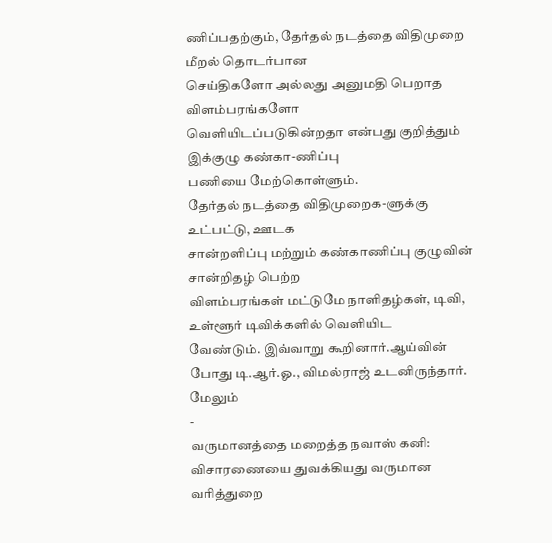ணிப்பதற்கும், தேர்தல் நடத்தை விதிமுறை மீறல் தொடர்பான
செய்திகளோ அல்லது அனுமதி பெறாத விளம்பரங்களோ
வெளியிடப்படுகின்றதா என்பது குறித்தும் இக்குழு கண்கா-ணிப்பு
பணியை மேற்கொள்ளும்.
தேர்தல் நடத்தை விதிமுறைக-ளுக்கு உட்பட்டு, ஊடக
சான்றளிப்பு மற்றும் கண்காணிப்பு குழுவின் சான்றிதழ் பெற்ற
விளம்பரங்கள் மட்டுமே நாளிதழ்கள், டிவி, உள்ளூர் டிவிக்களில் வெளியிட
வேண்டும். இவ்வாறு கூறினார்.ஆய்வின் போது டி.ஆர்.ஓ., விமல்ராஜ் உடனிருந்தார்.
மேலும்
-
வருமானத்தை மறைத்த நவாஸ் கனி: விசாரணையை துவக்கியது வருமான வரித்துறை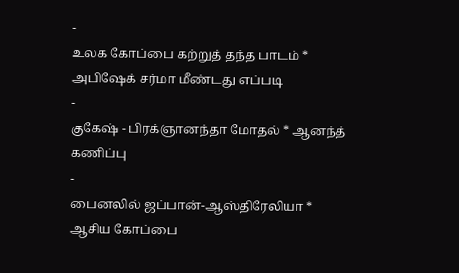-
உலக கோப்பை கற்றுத் தந்த பாடம் * அபிஷேக் சர்மா மீண்டது எப்படி
-
குகேஷ் - பிரக்ஞானந்தா மோதல் * ஆனந்த் கணிப்பு
-
பைனலில் ஜப்பான்-ஆஸ்திரேலியா * ஆசிய கோப்பை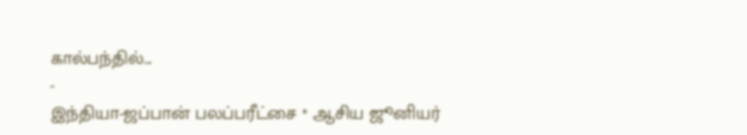கால்பந்தில்...
-
இந்தியா-ஜப்பான் பலப்பரீட்சை * ஆசிய ஜூனியர்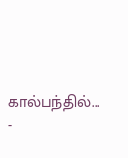கால்பந்தில்...
-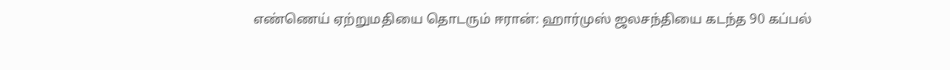எண்ணெய் ஏற்றுமதியை தொடரும் ஈரான்: ஹார்முஸ் ஜலசந்தியை கடந்த 90 கப்பல்